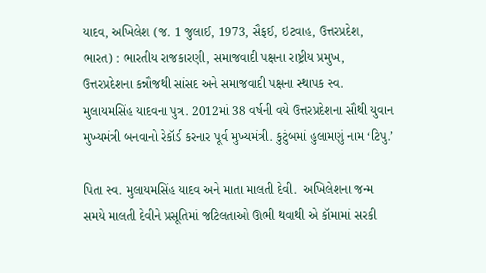યાદવ, અખિલેશ (જ. 1 જુલાઈ, 1973, સૈફઈ, ઇટવાહ, ઉત્તરપ્રદેશ, ભારત) : ભારતીય રાજકારણી, સમાજવાદી પક્ષના રાષ્ટ્રીય પ્રમુખ, ઉત્તરપ્રદેશના કન્નૌજથી સાંસદ અને સમાજવાદી પક્ષના સ્થાપક સ્વ. મુલાયમસિંહ યાદવના પુત્ર. 2012માં 38 વર્ષની વયે ઉત્તરપ્રદેશના સૌથી યુવાન મુખ્યમંત્રી બનવાનો રેકૉર્ડ કરનાર પૂર્વ મુખ્યમંત્રી. કુટુંબમાં હુલામણું નામ ‘ટિપુ.’

પિતા સ્વ. મુલાયમસિંહ યાદવ અને માતા માલતી દેવી.  અખિલેશના જન્મ સમયે માલતી દેવીને પ્રસૂતિમાં જટિલતાઓ ઊભી થવાથી એ કૉમામાં સરકી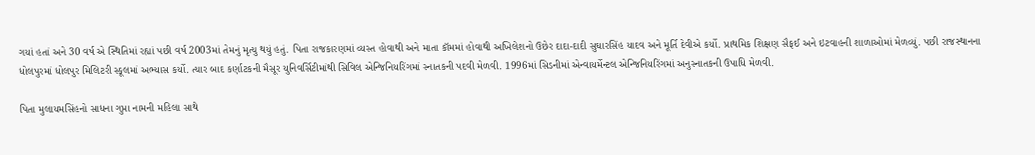ગયાં હતાં અને 30 વર્ષ એ સ્થિતિમાં રહ્યાં પછી વર્ષ 2003માં તેમનું મૃત્યુ થયું હતું. પિતા રાજકારણમાં વ્યસ્ત હોવાથી અને માતા કૉમમાં હોવાથી અખિલેશનો ઉછેર દાદા-દાદી સુઘારસિંહ યાદવ અને મૂર્તિ દેવીએ કર્યો. પ્રાથમિક શિક્ષણ સૈફઈ અને ઇટવાહની શાળાઓમાં મેળવ્યું. પછી રાજસ્થાનના ધોલપુરમાં ધોલપુર મિલિટરી સ્કૂલમાં અભ્યાસ કર્યો. ત્યાર બાદ કર્ણાટકની મૈસૂર યુનિવર્સિટીમાંથી સિવિલ એન્જિનિયરિંગમાં સ્નાતકની પદવી મેળવી. 1996માં સિડનીમાં એન્વાયર્મેન્ટલ એન્જિનિયરિંગમાં અનુસ્નાતકની ઉપાધિ મેળવી.

પિતા મુલાયમસિંહનો સાધના ગુપ્તા નામની મહિલા સાથે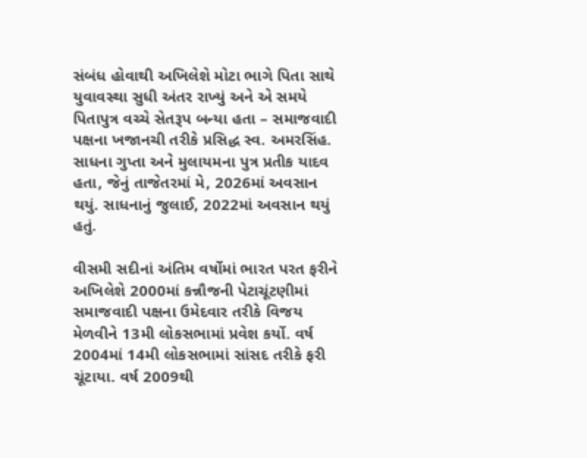સંબંધ હોવાથી અખિલેશે મોટા ભાગે પિતા સાથે યુવાવસ્થા સુધી અંતર રાખ્યું અને એ સમયે પિતાપુત્ર વચ્ચે સેતરૂપ બન્યા હતા – સમાજવાદી પક્ષના ખજાનચી તરીકે પ્રસિદ્ધ સ્વ. અમરસિંહ. સાધના ગુપ્તા અને મુલાયમના પુત્ર પ્રતીક યાદવ હતા, જેનું તાજેતરમાં મે, 2026માં અવસાન થયું. સાધનાનું જુલાઈ, 2022માં અવસાન થયું હતું.

વીસમી સદીનાં અંતિમ વર્ષોમાં ભારત પરત ફરીને અખિલેશે 2000માં કન્નૌજની પેટાચૂંટણીમાં સમાજવાદી પક્ષના ઉમેદવાર તરીકે વિજય મેળવીને 13મી લોકસભામાં પ્રવેશ કર્યો. વર્ષ 2004માં 14મી લોકસભામાં સાંસદ તરીકે ફરી ચૂંટાયા. વર્ષ 2009થી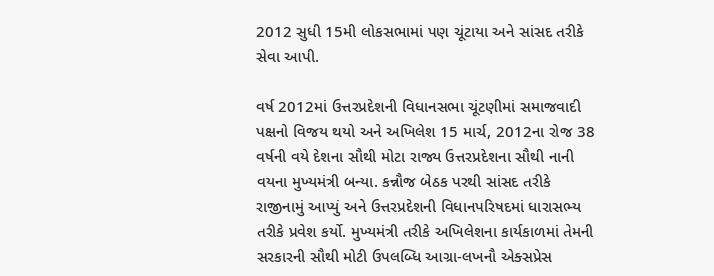2012 સુધી 15મી લોકસભામાં પણ ચૂંટાયા અને સાંસદ તરીકે સેવા આપી.

વર્ષ 2012માં ઉત્તરપ્રદેશની વિધાનસભા ચૂંટણીમાં સમાજવાદી પક્ષનો વિજય થયો અને અખિલેશ 15 માર્ચ, 2012ના રોજ 38 વર્ષની વયે દેશના સૌથી મોટા રાજ્ય ઉત્તરપ્રદેશના સૌથી નાની વયના મુખ્યમંત્રી બન્યા. કન્નૌજ બેઠક પરથી સાંસદ તરીકે રાજીનામું આપ્યું અને ઉત્તરપ્રદેશની વિધાનપરિષદમાં ધારાસભ્ય તરીકે પ્રવેશ કર્યો. મુખ્યમંત્રી તરીકે અખિલેશના કાર્યકાળમાં તેમની સરકારની સૌથી મોટી ઉપલબ્ધિ આગ્રા-લખનૌ એક્સપ્રેસ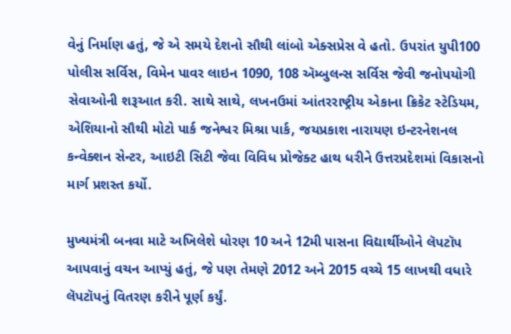વેનું નિર્માણ હતું, જે એ સમયે દેશનો સૌથી લાંબો એક્સપ્રેસ વે હતો. ઉપરાંત યુપી100 પોલીસ સર્વિસ, વિમેન પાવર લાઇન 1090, 108 ઍમ્બુલન્સ સર્વિસ જેવી જનોપયોગી સેવાઓની શરૂઆત કરી. સાથે સાથે, લખનઉમાં આંતરરાષ્ટ્રીય એકાના ક્રિકેટ સ્ટેડિયમ, એશિયાનો સૌથી મોટો પાર્ક જનેશ્વર મિશ્રા પાર્ક, જયપ્રકાશ નારાયણ ઇન્ટરનેશનલ કન્વેક્શન સેન્ટર, આઇટી સિટી જેવા વિવિધ પ્રોજેક્ટ હાથ ધરીને ઉત્તરપ્રદેશમાં વિકાસનો માર્ગ પ્રશસ્ત કર્યો.

મુખ્યમંત્રી બનવા માટે અખિલેશે ધોરણ 10 અને 12મી પાસના વિદ્યાર્થીઓને લૅપટૉપ આપવાનું વચન આપ્યું હતું, જે પણ તેમણે 2012 અને 2015 વચ્ચે 15 લાખથી વધારે લૅપટૉપનું વિતરણ કરીને પૂર્ણ કર્યું.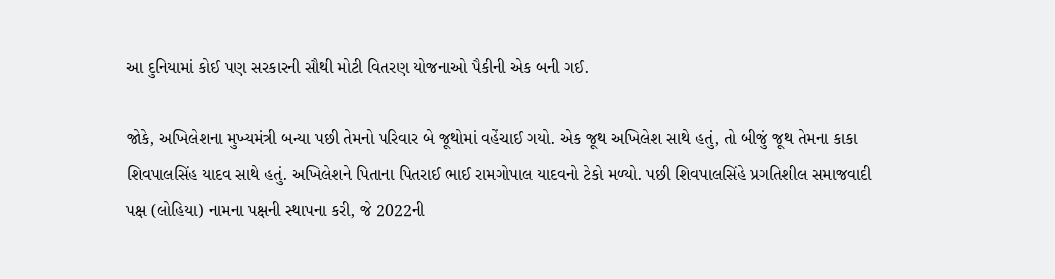આ દુનિયામાં કોઈ પણ સરકારની સૌથી મોટી વિતરણ યોજનાઓ પૈકીની એક બની ગઈ.

જોકે, અખિલેશના મુખ્યમંત્રી બન્યા પછી તેમનો પરિવાર બે જૂથોમાં વહેંચાઈ ગયો. એક જૂથ અખિલેશ સાથે હતું, તો બીજું જૂથ તેમના કાકા શિવપાલસિંહ યાદવ સાથે હતું. અખિલેશને પિતાના પિતરાઈ ભાઈ રામગોપાલ યાદવનો ટેકો મળ્યો. પછી શિવપાલસિંહે પ્રગતિશીલ સમાજવાદી પક્ષ (લોહિયા) નામના પક્ષની સ્થાપના કરી, જે 2022ની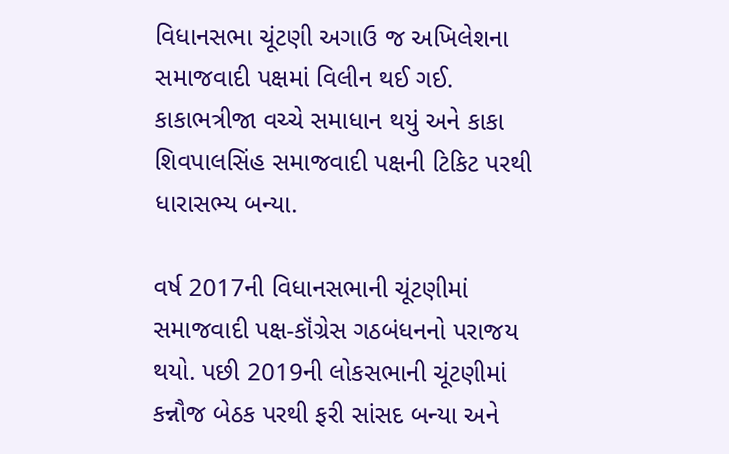વિધાનસભા ચૂંટણી અગાઉ જ અખિલેશના સમાજવાદી પક્ષમાં વિલીન થઈ ગઈ. કાકાભત્રીજા વચ્ચે સમાધાન થયું અને કાકા શિવપાલસિંહ સમાજવાદી પક્ષની ટિકિટ પરથી ધારાસભ્ય બન્યા.

વર્ષ 2017ની વિધાનસભાની ચૂંટણીમાં સમાજવાદી પક્ષ-કૉંગ્રેસ ગઠબંધનનો પરાજય થયો. પછી 2019ની લોકસભાની ચૂંટણીમાં કન્નૌજ બેઠક પરથી ફરી સાંસદ બન્યા અને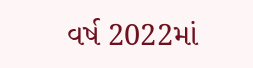વર્ષ 2022માં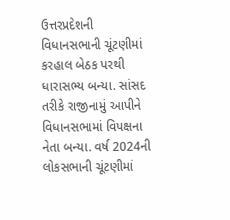ઉત્તરપ્રદેશની વિધાનસભાની ચૂંટણીમાં કરહાલ બેઠક પરથી ધારાસભ્ય બન્યા. સાંસદ તરીકે રાજીનામું આપીને વિધાનસભામાં વિપક્ષના નેતા બન્યા. વર્ષ 2024ની લોકસભાની ચૂંટણીમાં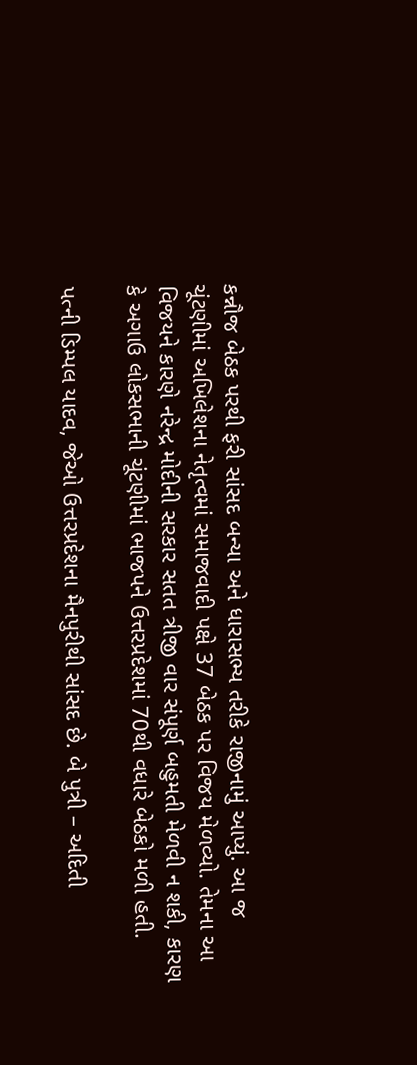કન્નૌજ બેઠક પરથી ફરી સાંસદ બન્યા અને ધારાસભ્ય તરીકે રાજીનામું આપ્યું. આ જ ચૂંટણીમાં અખિલેશના નેતૃત્વમાં સમાજવાદી પક્ષે 37 બેઠક પર વિજય મેળવ્યો. તેમના આ વિજયને કારણે નરેન્દ્ર મોદીની સરકાર સતત ત્રીજી વાર સંપૂર્ણ બહુમતી મેળવી ન શકી, કારણ કે અગાઉ લોકસભાની ચૂંટણીમાં ભાજપને ઉત્તરપ્રદેશમાં 70થી વધારે બેઠકો મળી હતી.

પત્ની ડિમ્પલ યાદવ, જેઓ ઉત્તરપ્રદેશના મૈનપુરીથી સાંસદ છે. બે પુત્રી – અદિતી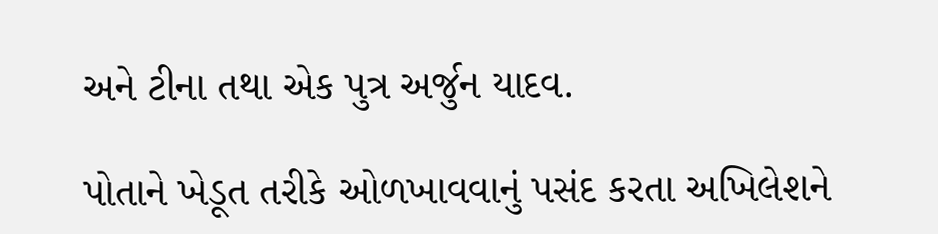અને ટીના તથા એક પુત્ર અર્જુન યાદવ.

પોતાને ખેડૂત તરીકે ઓળખાવવાનું પસંદ કરતા અખિલેશને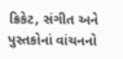ક્રિકેટ, સંગીત અને પુસ્તકોનાં વાંચનનો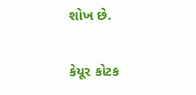શોખ છે.

કેયૂર કોટક